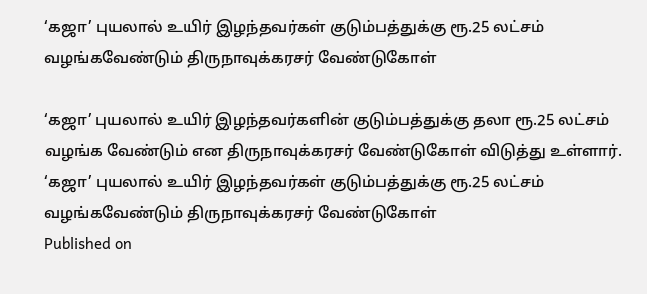‘கஜா’ புயலால் உயிர் இழந்தவர்கள் குடும்பத்துக்கு ரூ.25 லட்சம் வழங்கவேண்டும் திருநாவுக்கரசர் வேண்டுகோள்

‘கஜா’ புயலால் உயிர் இழந்தவர்களின் குடும்பத்துக்கு தலா ரூ.25 லட்சம் வழங்க வேண்டும் என திருநாவுக்கரசர் வேண்டுகோள் விடுத்து உள்ளார்.
‘கஜா’ புயலால் உயிர் இழந்தவர்கள் குடும்பத்துக்கு ரூ.25 லட்சம் வழங்கவேண்டும் திருநாவுக்கரசர் வேண்டுகோள்
Published on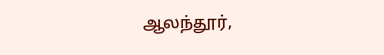ஆலந்தூர்,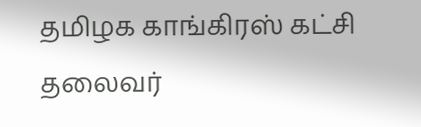தமிழக காங்கிரஸ் கட்சி தலைவர்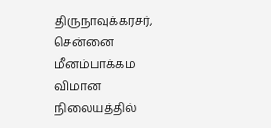திருநாவுக்கரசர், சென்னை மீனம்பாக்கம விமான நிலையத்தில்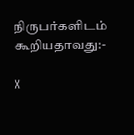நிருபர்களிடம் கூறியதாவது:-

X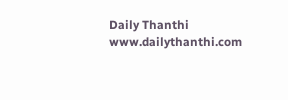Daily Thanthi
www.dailythanthi.com